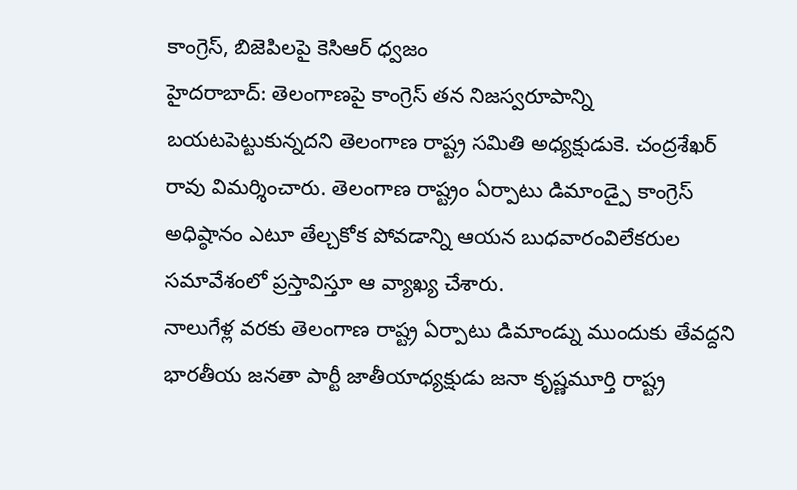కాంగ్రెస్, బిజెపిలపై కెసిఆర్ ధ్వజం
హైదరాబాద్: తెలంగాణపై కాంగ్రెస్ తన నిజస్వరూపాన్ని బయటపెట్టుకున్నదని తెలంగాణ రాష్ట్ర సమితి అధ్యక్షుడుకె. చంద్రశేఖర్ రావు విమర్శించారు. తెలంగాణ రాష్ట్రం ఏర్పాటు డిమాండ్పై కాంగ్రెస్ అధిష్ఠానం ఎటూ తేల్చకోక పోవడాన్ని ఆయన బుధవారంవిలేకరుల సమావేశంలో ప్రస్తావిస్తూ ఆ వ్యాఖ్య చేశారు.
నాలుగేళ్ల వరకు తెలంగాణ రాష్ట్ర ఏర్పాటు డిమాండ్ను ముందుకు తేవద్దని భారతీయ జనతా పార్టీ జాతీయాధ్యక్షుడు జనా కృష్ణమూర్తి రాష్ట్ర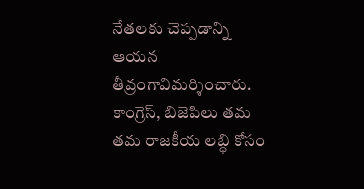నేతలకు చెప్పడాన్ని ఆయన తీవ్రంగావిమర్శించారు. కాంగ్రెస్, బిజెపిలు తమ తమ రాజకీయ లబ్ధి కోసం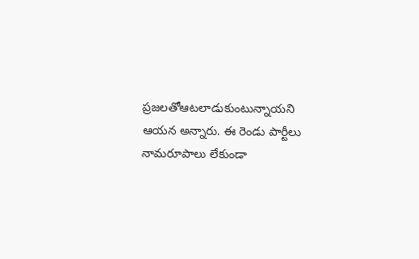ప్రజలతోఆటలాడుకుంటున్నాయని ఆయన అన్నారు. ఈ రెండు పార్టీలు నామరూపాలు లేకుండా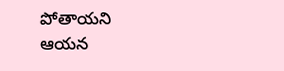పోతాయని ఆయన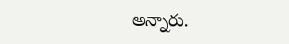అన్నారు.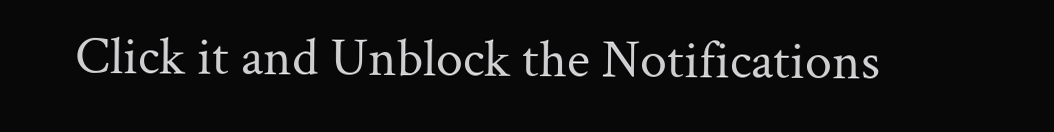Click it and Unblock the Notifications